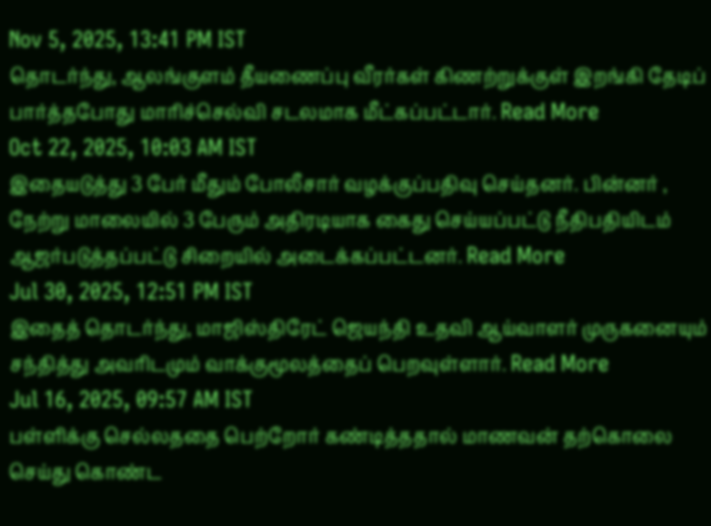Nov 5, 2025, 13:41 PM IST
தொடர்ந்து, ஆலங்குளம் தீயணைப்பு வீரர்கள் கிணற்றுக்குள் இறங்கி தேடிப் பார்த்தபோது மாரிச்செல்வி சடலமாக மீட்கப்பட்டார். Read More
Oct 22, 2025, 10:03 AM IST
இதையடுத்து 3 பேர் மீதும் போலீசார் வழக்குப்பதிவு செய்தனர். பின்னர் , நேற்று மாலையில் 3 பேரும் அதிரடியாக கைது செய்யப்பட்டு நீதிபதியிடம் ஆஜர்படுத்தப்பட்டு சிறையில் அடைக்கப்பட்டனர். Read More
Jul 30, 2025, 12:51 PM IST
இதைத் தொடர்ந்து, மாஜிஸ்திரேட் ஜெயந்தி உதவி ஆய்வாளர் முருகனையும் சந்தித்து அவரிடமும் வாக்குமூலத்தைப் பெறவுள்ளார். Read More
Jul 16, 2025, 09:57 AM IST
பள்ளிக்கு செல்லததை பெற்றோர் கண்டித்ததால் மாணவன் தற்கொலை செய்து கொண்ட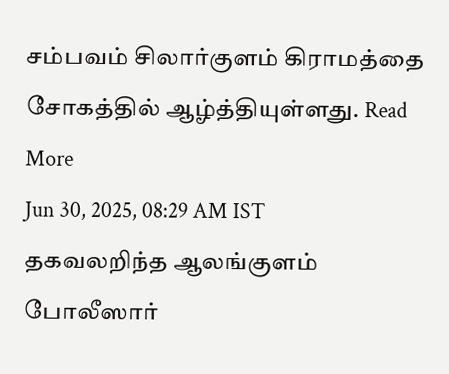சம்பவம் சிலார்குளம் கிராமத்தை சோகத்தில் ஆழ்த்தியுள்ளது. Read More
Jun 30, 2025, 08:29 AM IST
தகவலறிந்த ஆலங்குளம் போலீஸார்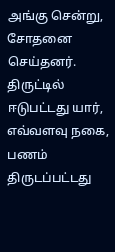அங்கு சென்று, சோதனை செய்தனர். திருட்டில் ஈடுபட்டது யார், எவ்வளவு நகை, பணம் திருடப்பட்டது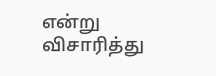என்று விசாரித்து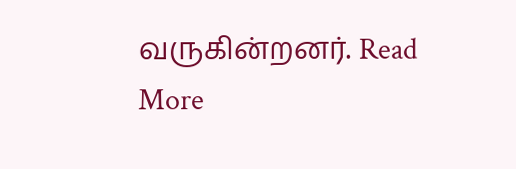வருகின்றனர். Read More